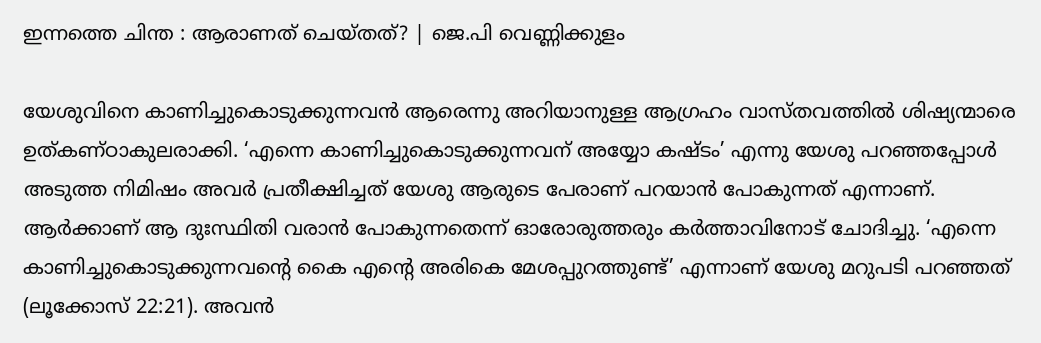ഇന്നത്തെ ചിന്ത : ആരാണത് ചെയ്തത്? | ജെ.പി വെണ്ണിക്കുളം

യേശുവിനെ കാണിച്ചുകൊടുക്കുന്നവൻ ആരെന്നു അറിയാനുള്ള ആഗ്രഹം വാസ്തവത്തിൽ ശിഷ്യന്മാരെ ഉത്കണ്ഠാകുലരാക്കി. ‘എന്നെ കാണിച്ചുകൊടുക്കുന്നവന് അയ്യോ കഷ്ടം’ എന്നു യേശു പറഞ്ഞപ്പോൾ അടുത്ത നിമിഷം അവർ പ്രതീക്ഷിച്ചത് യേശു ആരുടെ പേരാണ് പറയാൻ പോകുന്നത് എന്നാണ്. ആർക്കാണ് ആ ദുഃസ്ഥിതി വരാൻ പോകുന്നതെന്ന് ഓരോരുത്തരും കർത്താവിനോട് ചോദിച്ചു. ‘എന്നെ കാണിച്ചുകൊടുക്കുന്നവന്റെ കൈ എന്റെ അരികെ മേശപ്പുറത്തുണ്ട്’ എന്നാണ് യേശു മറുപടി പറഞ്ഞത് (ലൂക്കോസ് 22:21). അവൻ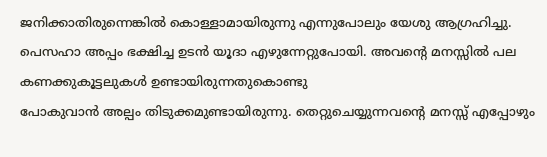ജനിക്കാതിരുന്നെങ്കിൽ കൊള്ളാമായിരുന്നു എന്നുപോലും യേശു ആഗ്രഹിച്ചു. പെസഹാ അപ്പം ഭക്ഷിച്ച ഉടൻ യൂദാ എഴുന്നേറ്റുപോയി. അവന്റെ മനസ്സിൽ പല കണക്കുകൂട്ടലുകൾ ഉണ്ടായിരുന്നതുകൊണ്ടു
പോകുവാൻ അല്പം തിടുക്കമുണ്ടായിരുന്നു. തെറ്റുചെയ്യുന്നവന്റെ മനസ്സ് എപ്പോഴും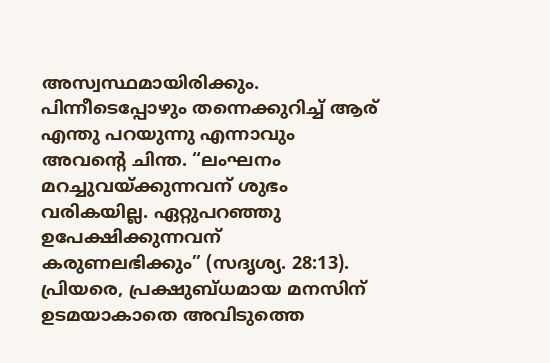അസ്വസ്ഥമായിരിക്കും. പിന്നീടെപ്പോഴും തന്നെക്കുറിച്ച് ആര് എന്തു പറയുന്നു എന്നാവും അവന്റെ ചിന്ത. “ലംഘനം മറച്ചുവയ്ക്കുന്നവന് ശുഭം വരികയില്ല. ഏറ്റുപറഞ്ഞു ഉപേക്ഷിക്കുന്നവന് കരുണലഭിക്കും” (സദൃശ്യ. 28:13). പ്രിയരെ, പ്രക്ഷുബ്ധമായ മനസിന്‌ ഉടമയാകാതെ അവിടുത്തെ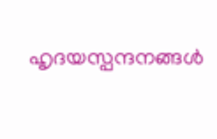ഹൃദയസ്പന്ദനങ്ങൾ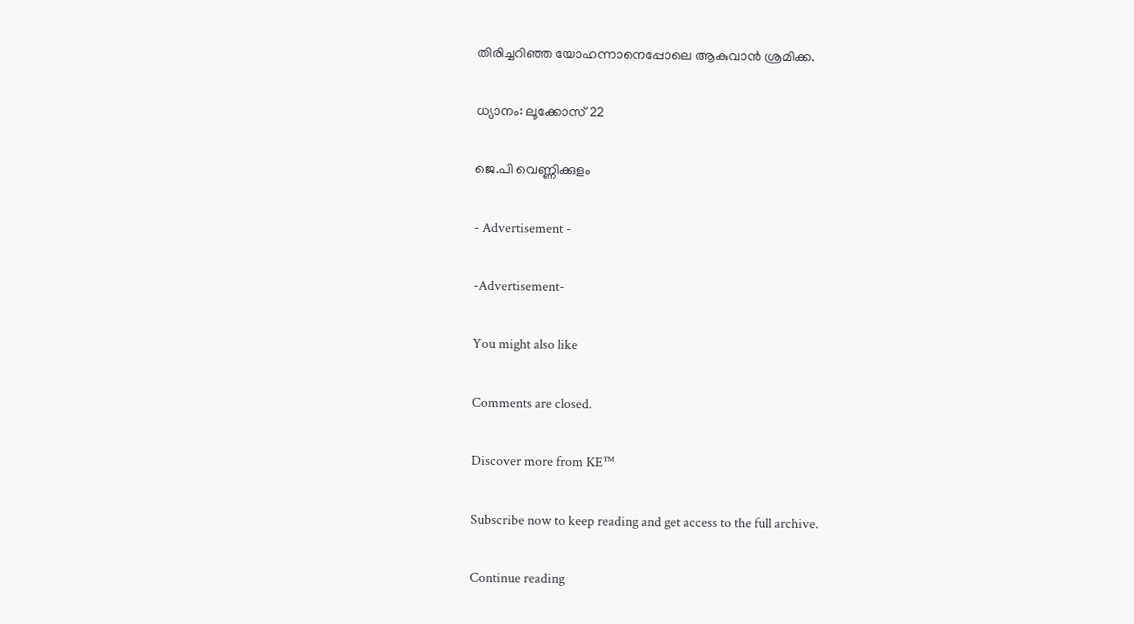തിരിച്ചറിഞ്ഞ യോഹന്നാനെപ്പോലെ ആകുവാൻ ശ്രമിക്ക.

ധ്യാനം: ലൂക്കോസ് 22

ജെ.പി വെണ്ണിക്കുളം

- Advertisement -

-Advertisement-

You might also like

Comments are closed.

Discover more from KE™

Subscribe now to keep reading and get access to the full archive.

Continue reading